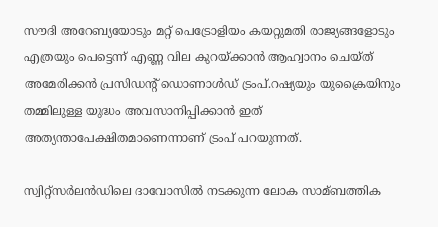സൗദി അറേബ്യയോടും മറ്റ് പെട്രോളിയം കയറ്റുമതി രാജ്യങ്ങളോടും എത്രയും പെട്ടെന്ന് എണ്ണ വില കുറയ്ക്കാൻ ആഹ്വാനം ചെയ്ത് അമേരിക്കൻ പ്രസിഡന്റ് ഡൊണാള്‍ഡ് ട്രംപ്.റഷ്യയും യുക്രൈയിനും തമ്മിലുള്ള യുദ്ധം അവസാനിപ്പിക്കാൻ ഇത് അത്യന്താപേക്ഷിതമാണെന്നാണ് ട്രംപ് പറയുന്നത്.

സ്വിറ്റ്സർലൻഡിലെ ദാവോസില്‍ നടക്കുന്ന ലോക സാമ്ബത്തിക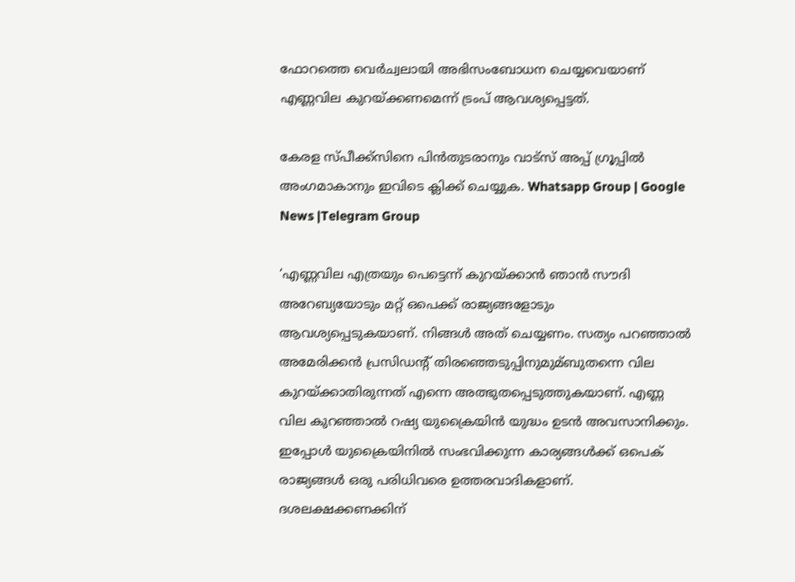ഫോറത്തെ വെർച്വലായി അഭിസംബോധന ചെയ്യവെയാണ് എണ്ണവില കുറയ്ക്കണമെന്ന് ട്രംപ് ആവശ്യപ്പെട്ടത്.

കേരള സ്പീക്ക്സിനെ പിൻതുടരാനും വാട്സ് അപ്പ് ഗ്രൂപ്പിൽ അംഗമാകാനും ഇവിടെ ക്ലിക്ക് ചെയ്യുക. Whatsapp Group | Google News |Telegram Group

‘എണ്ണവില എത്രയും പെട്ടെന്ന് കുറയ്ക്കാൻ ഞാൻ സൗദി അറേബ്യയോടും മറ്റ് ഒപെക്ക് രാജ്യങ്ങളോടും ആവശ്യപ്പെടുകയാണ്. നിങ്ങള്‍ അത് ചെയ്യണം. സത്യം പറഞ്ഞാല്‍ അമേരിക്കൻ പ്രസിഡന്റ് തിരഞ്ഞെടുപ്പിനുമുമ്ബുതന്നെ വില കുറയ്ക്കാതിരുന്നത് എന്നെ അത്ഭുതപ്പെടുത്തുകയാണ്. എണ്ണ വില കുറഞ്ഞാല്‍ റഷ്യ യുക്രൈയിൻ യുദ്ധം ഉടൻ അവസാനിക്കും. ഇപ്പോള്‍ യുക്രൈയിനില്‍ സംഭവിക്കുന്ന കാര്യങ്ങള്‍ക്ക് ഒപെക് രാജ്യങ്ങള്‍ ഒരു പരിധിവരെ ഉത്തരവാദികളാണ്. ദശലക്ഷക്കണക്കിന്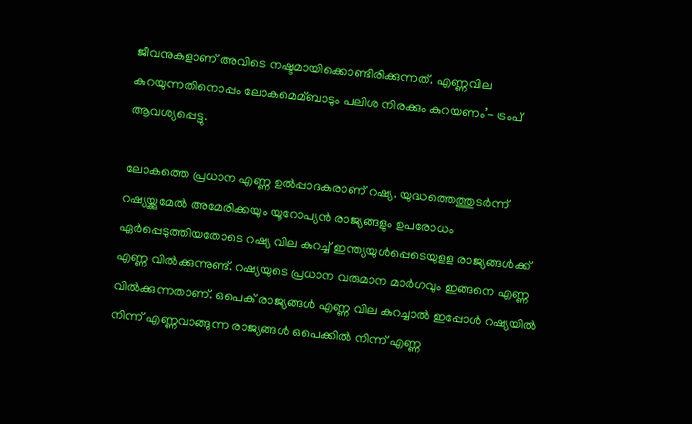ജീവനുകളാണ് അവിടെ നഷ്ടമായിക്കൊണ്ടിരിക്കുന്നത്. എണ്ണവില കുറയുന്നതിനൊപ്പം ലോകമെമ്ബാടും പലിശ നിരക്കും കുറയണം’- ട്രംപ് ആവശ്യപ്പെട്ടു.

ലോകത്തെ പ്രധാന എണ്ണ ഉല്‍പ്പാദകരാണ് റഷ്യ. യുദ്ധത്തെത്തുടർന്ന് റഷ്യയ്ക്കുമേല്‍ അമേരിക്കയും യൂറോപ്യൻ രാജ്യങ്ങളും ഉപരോധം ഏർപ്പെടുത്തിയതോടെ റഷ്യ വില കുറച്ച്‌ ഇന്ത്യയുള്‍പ്പെടെയുളള രാജ്യങ്ങള്‍ക്ക് എണ്ണ വില്‍ക്കുന്നുണ്ട്. റഷ്യയുടെ പ്രധാന വരുമാന മാർഗവും ഇങ്ങനെ എണ്ണ വില്‍ക്കുന്നതാണ്. ഒപെക് രാജ്യങ്ങള്‍ എണ്ണ വില കുറച്ചാല്‍ ഇപ്പോള്‍ റഷ്യയില്‍ നിന്ന് എണ്ണവാങ്ങുന്ന രാജ്യങ്ങള്‍ ഒപെക്കില്‍ നിന്ന് എണ്ണ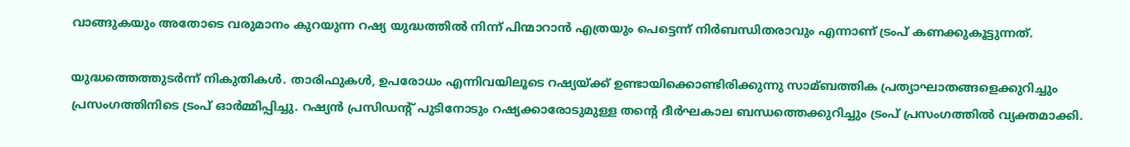വാങ്ങുകയും അതോടെ വരുമാനം കുറയുന്ന റഷ്യ യുദ്ധത്തില്‍ നിന്ന് പിന്മാറാൻ എത്രയും പെട്ടെന്ന് നിർബന്ധിതരാവും എന്നാണ് ട്രംപ് കണക്കുകൂട്ടുന്നത്.

യുദ്ധത്തെത്തുടർന്ന് നികുതികള്‍. താരിഫുകള്‍, ഉപരോധം എന്നിവയിലൂടെ റഷ്യയ്ക്ക് ഉണ്ടായിക്കൊണ്ടിരിക്കുന്നു സാമ്ബത്തിക പ്രത്യാഘാതങ്ങളെക്കുറിച്ചും പ്രസംഗത്തിനിടെ ട്രംപ് ഓർമ്മിപ്പിച്ചു. റഷ്യൻ പ്രസിഡന്റ് പുടിനോടും റഷ്യക്കാരോടുമുള്ള തന്റെ ദീർഘകാല ബന്ധത്തെക്കുറിച്ചും ട്രംപ് പ്രസംഗത്തില്‍ വ്യക്തമാക്കി.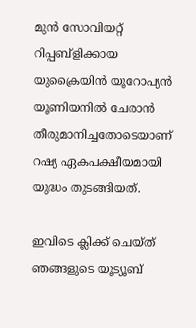മുൻ സോവിയറ്റ് റിപ്പബ്ളിക്കായ യുക്രൈയിൻ യൂറോപ്യൻ യൂണിയനില്‍ ചേരാൻ തീരുമാനിച്ചതോടെയാണ് റഷ്യ ഏകപക്ഷീയമായി യുദ്ധം തുടങ്ങിയത്.

ഇവിടെ ക്ലിക്ക് ചെയ്ത് ഞങ്ങളുടെ യൂട്യൂബ്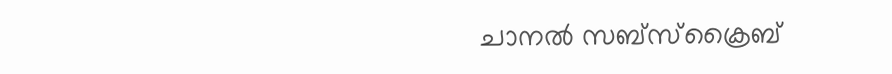ചാനൽ സബ്സ്ക്രൈബ്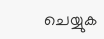ചെയ്യുക